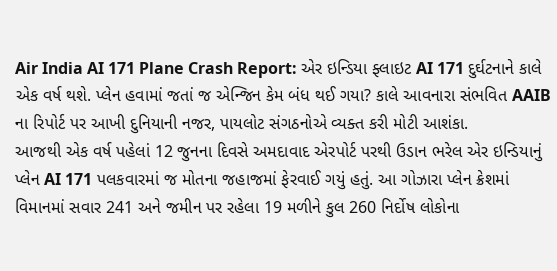Air India AI 171 Plane Crash Report: એર ઇન્ડિયા ફ્લાઇટ AI 171 દુર્ઘટનાને કાલે એક વર્ષ થશે. પ્લેન હવામાં જતાં જ એન્જિન કેમ બંધ થઈ ગયા? કાલે આવનારા સંભવિત AAIB ના રિપોર્ટ પર આખી દુનિયાની નજર, પાયલોટ સંગઠનોએ વ્યક્ત કરી મોટી આશંકા.
આજથી એક વર્ષ પહેલાં 12 જુનના દિવસે અમદાવાદ એરપોર્ટ પરથી ઉડાન ભરેલ એર ઇન્ડિયાનું પ્લેન AI 171 પલકવારમાં જ મોતના જહાજમાં ફેરવાઈ ગયું હતું. આ ગોઝારા પ્લેન ક્રેશમાં વિમાનમાં સવાર 241 અને જમીન પર રહેલા 19 મળીને કુલ 260 નિર્દોષ લોકોના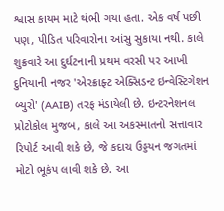શ્વાસ કાયમ માટે થંભી ગયા હતા. એક વર્ષ પછી પણ, પીડિત પરિવારોના આંસુ સુકાયા નથી. કાલે શુક્રવારે આ દુર્ઘટનાની પ્રથમ વરસી પર આખી દુનિયાની નજર 'એરક્રાફ્ટ એક્સિડન્ટ ઇન્વેસ્ટિગેશન બ્યુરો' (AAIB) તરફ મંડાયેલી છે. ઇન્ટરનેશનલ પ્રોટોકોલ મુજબ, કાલે આ અકસ્માતનો સત્તાવાર રિપોર્ટ આવી શકે છે, જે કદાચ ઉડ્ડયન જગતમાં મોટો ભૂકંપ લાવી શકે છે. આ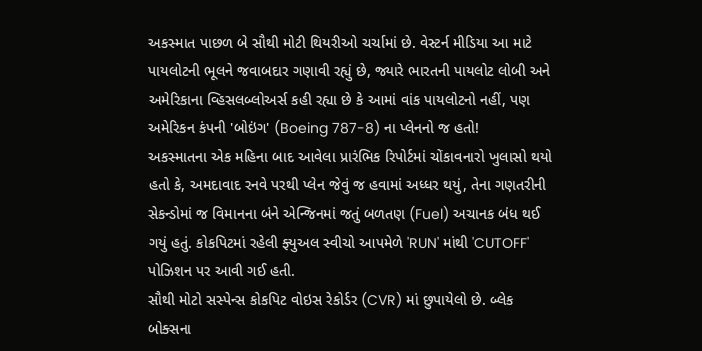અકસ્માત પાછળ બે સૌથી મોટી થિયરીઓ ચર્ચામાં છે. વેસ્ટર્ન મીડિયા આ માટે પાયલોટની ભૂલને જવાબદાર ગણાવી રહ્યું છે, જ્યારે ભારતની પાયલોટ લોબી અને અમેરિકાના વ્હિસલબ્લોઅર્સ કહી રહ્યા છે કે આમાં વાંક પાયલોટનો નહીં, પણ અમેરિકન કંપની 'બોઇંગ' (Boeing 787-8) ના પ્લેનનો જ હતો!
અકસ્માતના એક મહિના બાદ આવેલા પ્રારંભિક રિપોર્ટમાં ચોંકાવનારો ખુલાસો થયો હતો કે, અમદાવાદ રનવે પરથી પ્લેન જેવું જ હવામાં અધ્ધર થયું, તેના ગણતરીની સેકન્ડોમાં જ વિમાનના બંને એન્જિનમાં જતું બળતણ (Fuel) અચાનક બંધ થઈ ગયું હતું. કોકપિટમાં રહેલી ફ્યુઅલ સ્વીચો આપમેળે 'RUN' માંથી 'CUTOFF' પોઝિશન પર આવી ગઈ હતી.
સૌથી મોટો સસ્પેન્સ કોકપિટ વોઇસ રેકોર્ડર (CVR) માં છુપાયેલો છે. બ્લેક બોક્સના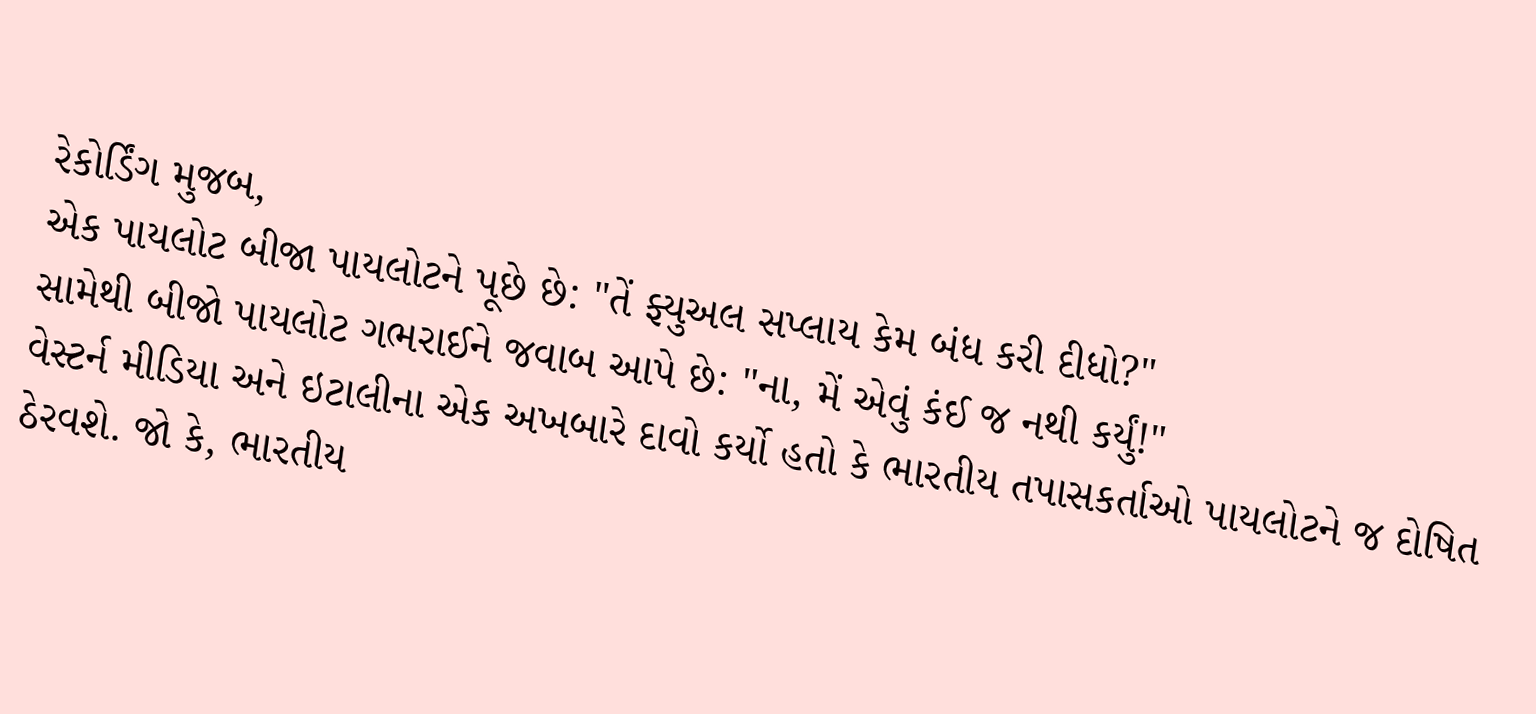રેકોર્ડિંગ મુજબ,
એક પાયલોટ બીજા પાયલોટને પૂછે છે: "તેં ફ્યુઅલ સપ્લાય કેમ બંધ કરી દીધો?"
સામેથી બીજો પાયલોટ ગભરાઈને જવાબ આપે છે: "ના, મેં એવું કંઈ જ નથી કર્યું!"
વેસ્ટર્ન મીડિયા અને ઇટાલીના એક અખબારે દાવો કર્યો હતો કે ભારતીય તપાસકર્તાઓ પાયલોટને જ દોષિત ઠેરવશે. જો કે, ભારતીય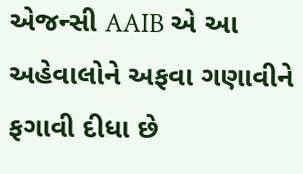એજન્સી AAIB એ આ અહેવાલોને અફવા ગણાવીને ફગાવી દીધા છે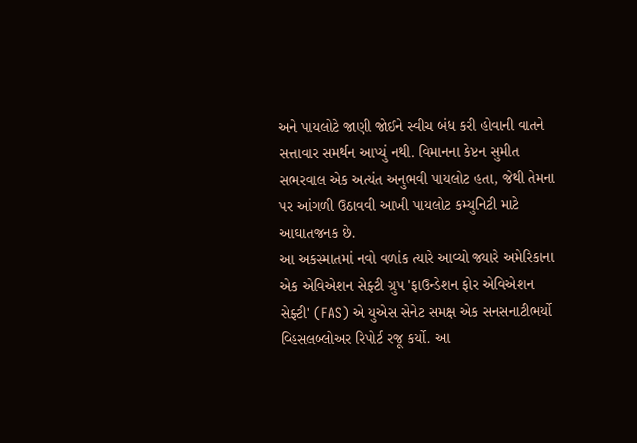અને પાયલોટે જાણી જોઈને સ્વીચ બંધ કરી હોવાની વાતને સત્તાવાર સમર્થન આપ્યું નથી. વિમાનના કેપ્ટન સુમીત સભરવાલ એક અત્યંત અનુભવી પાયલોટ હતા, જેથી તેમના પર આંગળી ઉઠાવવી આખી પાયલોટ કમ્યુનિટી માટે આઘાતજનક છે.
આ અકસ્માતમાં નવો વળાંક ત્યારે આવ્યો જ્યારે અમેરિકાના એક એવિએશન સેફ્ટી ગ્રુપ 'ફાઉન્ડેશન ફોર એવિએશન સેફ્ટી' (FAS) એ યુએસ સેનેટ સમક્ષ એક સનસનાટીભર્યો વ્હિસલબ્લોઅર રિપોર્ટ રજૂ કર્યો. આ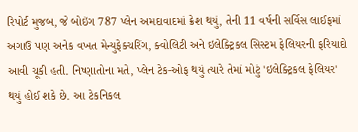રિપોર્ટ મુજબ, જે બોઇંગ 787 પ્લેન અમદાવાદમાં ક્રેશ થયું, તેની 11 વર્ષની સર્વિસ લાઈફમાં અગાઉ પણ અનેક વખત મેન્યુફેક્ચરિંગ, ક્વોલિટી અને ઇલેક્ટ્રિકલ સિસ્ટમ ફેલિયરની ફરિયાદો આવી ચૂકી હતી. નિષ્ણાતોના મતે, પ્લેન ટેક-ઓફ થયું ત્યારે તેમાં મોટું 'ઇલેક્ટ્રિકલ ફેલિયર' થયું હોઈ શકે છે. આ ટેકનિકલ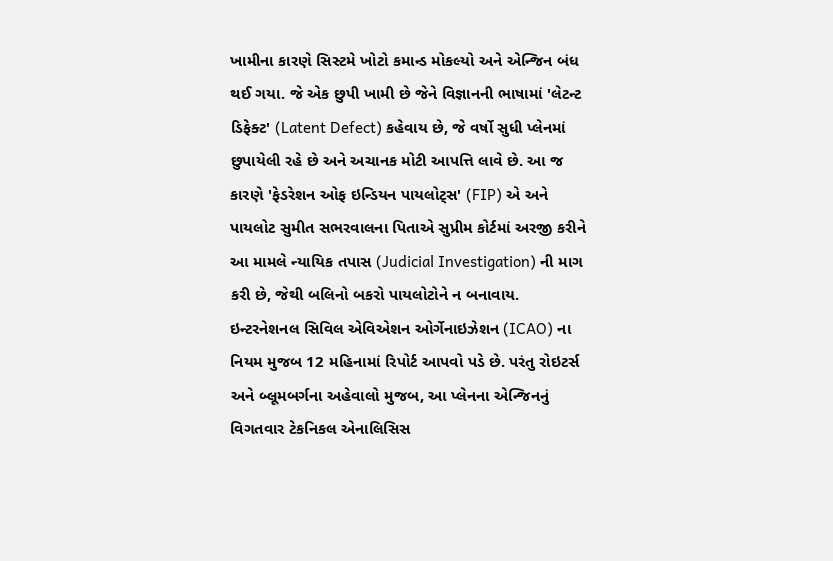ખામીના કારણે સિસ્ટમે ખોટો કમાન્ડ મોકલ્યો અને એન્જિન બંધ થઈ ગયા. જે એક છુપી ખામી છે જેને વિજ્ઞાનની ભાષામાં 'લેટન્ટ ડિફેક્ટ' (Latent Defect) કહેવાય છે, જે વર્ષો સુધી પ્લેનમાં છુપાયેલી રહે છે અને અચાનક મોટી આપત્તિ લાવે છે. આ જ કારણે 'ફેડરેશન ઓફ ઇન્ડિયન પાયલોટ્સ' (FIP) એ અને પાયલોટ સુમીત સભરવાલના પિતાએ સુપ્રીમ કોર્ટમાં અરજી કરીને આ મામલે ન્યાયિક તપાસ (Judicial Investigation) ની માગ કરી છે, જેથી બલિનો બકરો પાયલોટોને ન બનાવાય.
ઇન્ટરનેશનલ સિવિલ એવિએશન ઓર્ગેનાઇઝેશન (ICAO) ના નિયમ મુજબ 12 મહિનામાં રિપોર્ટ આપવો પડે છે. પરંતુ રોઇટર્સ અને બ્લૂમબર્ગના અહેવાલો મુજબ, આ પ્લેનના એન્જિનનું વિગતવાર ટેકનિકલ એનાલિસિસ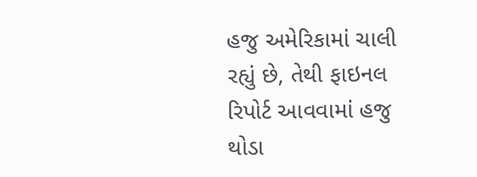હજુ અમેરિકામાં ચાલી રહ્યું છે, તેથી ફાઇનલ રિપોર્ટ આવવામાં હજુ થોડા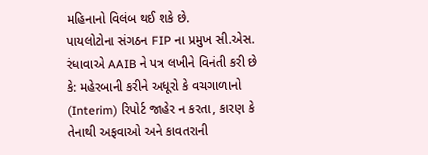મહિનાનો વિલંબ થઈ શકે છે.
પાયલોટોના સંગઠન FIP ના પ્રમુખ સી.એસ. રંધાવાએ AAIB ને પત્ર લખીને વિનંતી કરી છે કે: મહેરબાની કરીને અધૂરો કે વચગાળાનો (Interim) રિપોર્ટ જાહેર ન કરતા, કારણ કે તેનાથી અફવાઓ અને કાવતરાની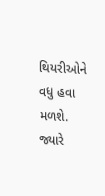થિયરીઓને વધુ હવા મળશે. જ્યારે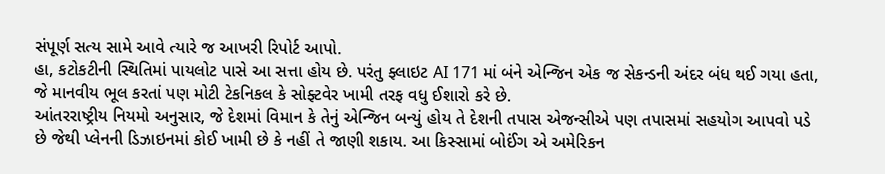સંપૂર્ણ સત્ય સામે આવે ત્યારે જ આખરી રિપોર્ટ આપો.
હા, કટોકટીની સ્થિતિમાં પાયલોટ પાસે આ સત્તા હોય છે. પરંતુ ફ્લાઇટ AI 171 માં બંને એન્જિન એક જ સેકન્ડની અંદર બંધ થઈ ગયા હતા, જે માનવીય ભૂલ કરતાં પણ મોટી ટેકનિકલ કે સોફ્ટવેર ખામી તરફ વધુ ઈશારો કરે છે.
આંતરરાષ્ટ્રીય નિયમો અનુસાર, જે દેશમાં વિમાન કે તેનું એન્જિન બન્યું હોય તે દેશની તપાસ એજન્સીએ પણ તપાસમાં સહયોગ આપવો પડે છે જેથી પ્લેનની ડિઝાઇનમાં કોઈ ખામી છે કે નહીં તે જાણી શકાય. આ કિસ્સામાં બોઈંગ એ અમેરિકન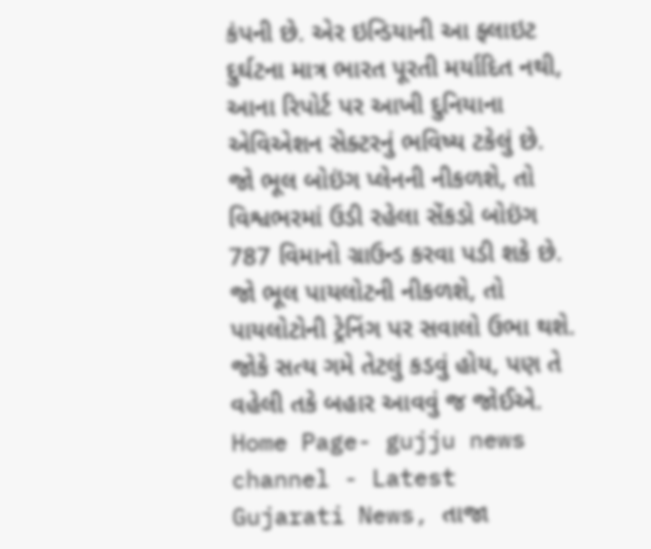કંપની છે. એર ઇન્ડિયાની આ ફ્લાઇટ દુર્ઘટના માત્ર ભારત પૂરતી મર્યાદિત નથી, આના રિપોર્ટ પર આખી દુનિયાના એવિએશન સેક્ટરનું ભવિષ્ય ટકેલું છે. જો ભૂલ બોઇંગ પ્લેનની નીકળશે, તો વિશ્વભરમાં ઉડી રહેલા સેંકડો બોઇંગ 787 વિમાનો ગ્રાઉન્ડ કરવા પડી શકે છે. જો ભૂલ પાયલોટની નીકળશે, તો પાયલોટોની ટ્રેનિંગ પર સવાલો ઉભા થશે. જોકે સત્ય ગમે તેટલું કડવું હોય, પણ તે વહેલી તકે બહાર આવવું જ જોઈએ.
Home Page- gujju news channel - Latest Gujarati News, તાજા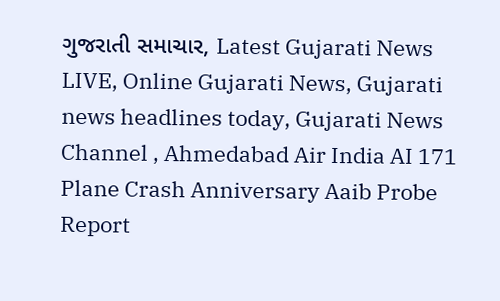ગુજરાતી સમાચાર, Latest Gujarati News LIVE, Online Gujarati News, Gujarati news headlines today, Gujarati News Channel , Ahmedabad Air India AI 171 Plane Crash Anniversary Aaib Probe Report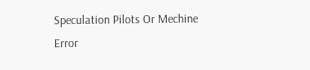Speculation Pilots Or Mechine Error